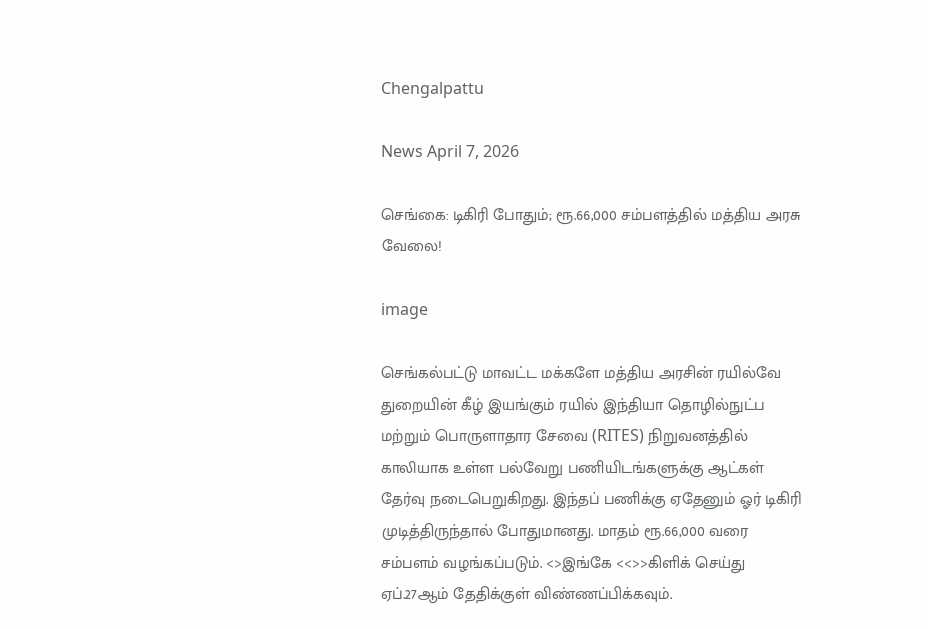Chengalpattu

News April 7, 2026

செங்கை: டிகிரி போதும்; ரூ.66,000 சம்பளத்தில் மத்திய அரசு வேலை!

image

செங்கல்பட்டு மாவட்ட மக்களே மத்திய அரசின் ரயில்வே துறையின் கீழ் இயங்கும் ரயில் இந்தியா தொழில்நுட்ப மற்றும் பொருளாதார சேவை (RITES) நிறுவனத்தில் காலியாக உள்ள பல்வேறு பணியிடங்களுக்கு ஆட்கள் தேர்வு நடைபெறுகிறது. இந்தப் பணிக்கு ஏதேனும் ஓர் டிகிரி முடித்திருந்தால் போதுமானது. மாதம் ரூ.66,000 வரை சம்பளம் வழங்கப்படும். <>இங்கே <<>>கிளிக் செய்து ஏப்.27ஆம் தேதிக்குள் விண்ணப்பிக்கவும்.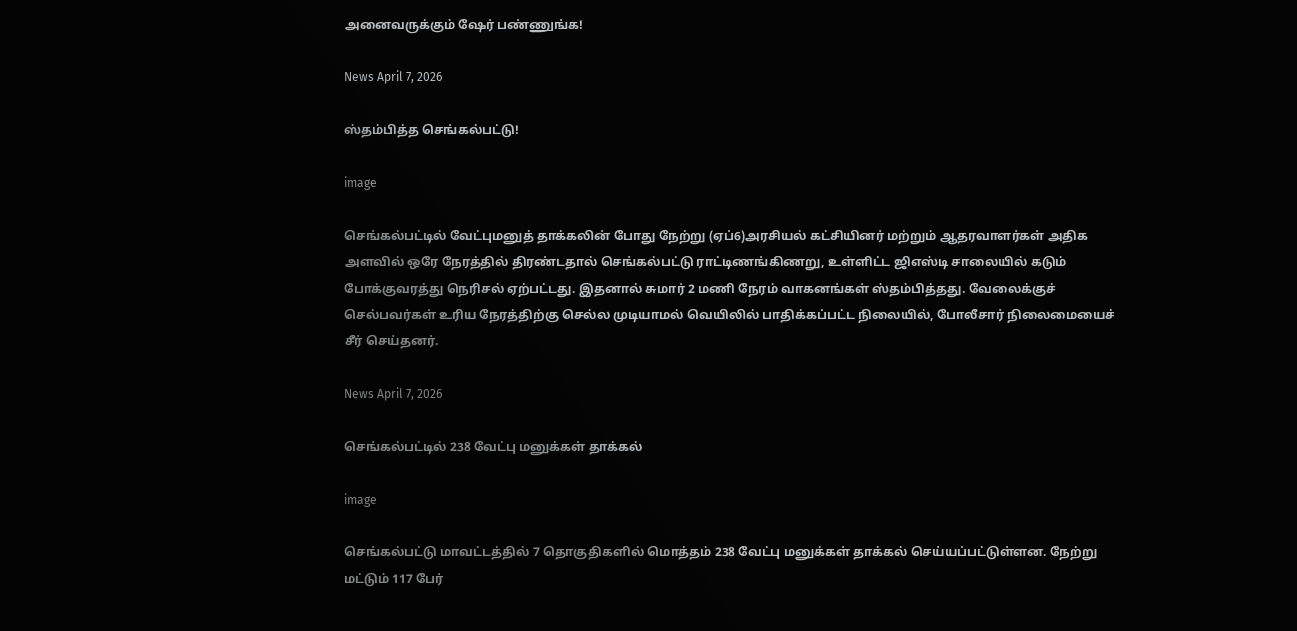அனைவருக்கும் ஷேர் பண்ணுங்க!

News April 7, 2026

ஸ்தம்பித்த செங்கல்பட்டு!

image

செங்கல்பட்டில் வேட்புமனுத் தாக்கலின் போது நேற்று (ஏப்6)அரசியல் கட்சியினர் மற்றும் ஆதரவாளர்கள் அதிக அளவில் ஒரே நேரத்தில் திரண்டதால் செங்கல்பட்டு ராட்டிணங்கிணறு, உள்ளிட்ட ஜிஎஸ்டி சாலையில் கடும் போக்குவரத்து நெரிசல் ஏற்பட்டது. இதனால் சுமார் 2 மணி நேரம் வாகனங்கள் ஸ்தம்பித்தது. வேலைக்குச் செல்பவர்கள் உரிய நேரத்திற்கு செல்ல முடியாமல் வெயிலில் பாதிக்கப்பட்ட நிலையில், போலீசார் நிலைமையைச் சீர் செய்தனர்.

News April 7, 2026

செங்கல்பட்டில் 238 வேட்பு மனுக்கள் தாக்கல்

image

செங்கல்பட்டு மாவட்டத்தில் 7 தொகுதிகளில் மொத்தம் 238 வேட்பு மனுக்கள் தாக்கல் செய்யப்பட்டுள்ளன. நேற்று மட்டும் 117 பேர்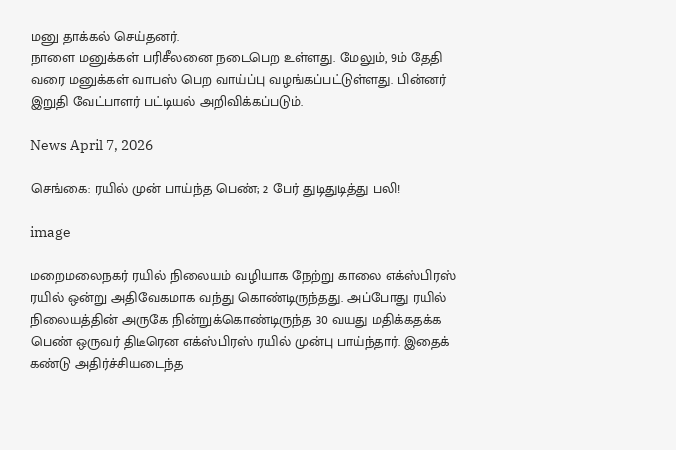மனு தாக்கல் செய்தனர்.
நாளை மனுக்கள் பரிசீலனை நடைபெற உள்ளது. மேலும், 9ம் தேதி வரை மனுக்கள் வாபஸ் பெற வாய்ப்பு வழங்கப்பட்டுள்ளது. பின்னர் இறுதி வேட்பாளர் பட்டியல் அறிவிக்கப்படும்.

News April 7, 2026

செங்கை: ரயில் முன் பாய்ந்த பெண்; 2 பேர் துடிதுடித்து பலி!

image

மறைமலைநகர் ரயில் நிலையம் வழியாக நேற்று காலை எக்ஸ்பிரஸ் ரயில் ஒன்று அதிவேகமாக வந்து கொண்டிருந்தது. அப்போது ரயில் நிலையத்தின் அருகே நின்றுக்கொண்டிருந்த 30 வயது மதிக்கதக்க பெண் ஒருவர் திடீரென எக்ஸ்பிரஸ் ரயில் முன்பு பாய்ந்தார். இதைக் கண்டு அதிர்ச்சியடைந்த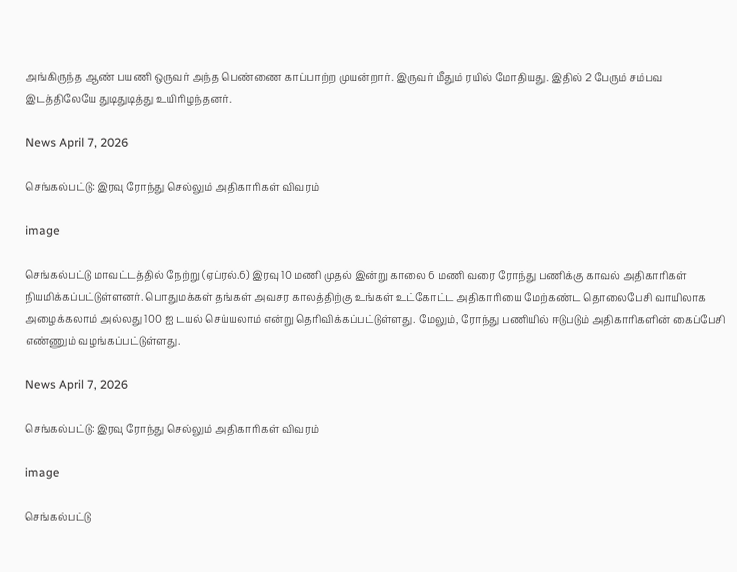அங்கிருந்த ஆண் பயணி ஒருவர் அந்த பெண்ணை காப்பாற்ற முயன்றார். இருவர் மீதும் ரயில் மோதியது. இதில் 2 பேரும் சம்பவ இடத்திலேயே துடிதுடித்து உயிரிழந்தனர்.

News April 7, 2026

செங்கல்பட்டு: இரவு ரோந்து செல்லும் அதிகாரிகள் விவரம்

image

செங்கல்பட்டு மாவட்டத்தில் நேற்று (ஏப்ரல்.6) இரவு 10 மணி முதல் இன்று காலை 6 மணி வரை ரோந்து பணிக்கு காவல் அதிகாரிகள் நியமிக்கப்பட்டுள்ளனர். பொதுமக்கள் தங்கள் அவசர காலத்திற்கு உங்கள் உட்கோட்ட அதிகாரியை மேற்கண்ட தொலைபேசி வாயிலாக அழைக்கலாம் அல்லது 100 ஐ டயல் செய்யலாம் என்று தெரிவிக்கப்பட்டுள்ளது. மேலும், ரோந்து பணியில் ஈடுபடும் அதிகாரிகளின் கைப்பேசி எண்ணும் வழங்கப்பட்டுள்ளது.

News April 7, 2026

செங்கல்பட்டு: இரவு ரோந்து செல்லும் அதிகாரிகள் விவரம்

image

செங்கல்பட்டு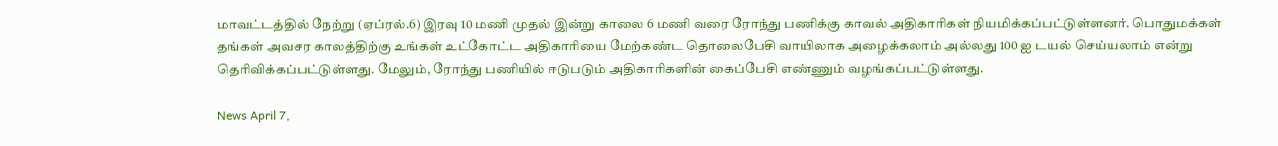மாவட்டத்தில் நேற்று (ஏப்ரல்.6) இரவு 10 மணி முதல் இன்று காலை 6 மணி வரை ரோந்து பணிக்கு காவல் அதிகாரிகள் நியமிக்கப்பட்டுள்ளனர். பொதுமக்கள் தங்கள் அவசர காலத்திற்கு உங்கள் உட்கோட்ட அதிகாரியை மேற்கண்ட தொலைபேசி வாயிலாக அழைக்கலாம் அல்லது 100 ஐ டயல் செய்யலாம் என்று தெரிவிக்கப்பட்டுள்ளது. மேலும், ரோந்து பணியில் ஈடுபடும் அதிகாரிகளின் கைப்பேசி எண்ணும் வழங்கப்பட்டுள்ளது.

News April 7,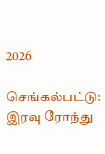2026

செங்கல்பட்டு: இரவு ரோந்து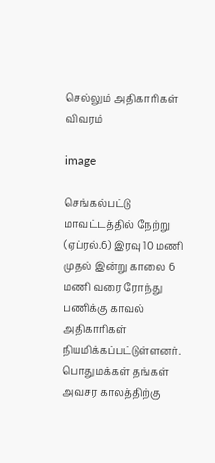செல்லும் அதிகாரிகள் விவரம்

image

செங்கல்பட்டு மாவட்டத்தில் நேற்று (ஏப்ரல்.6) இரவு 10 மணி முதல் இன்று காலை 6 மணி வரை ரோந்து பணிக்கு காவல் அதிகாரிகள் நியமிக்கப்பட்டுள்ளனர். பொதுமக்கள் தங்கள் அவசர காலத்திற்கு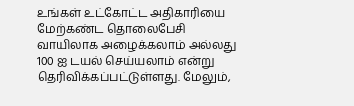உங்கள் உட்கோட்ட அதிகாரியை மேற்கண்ட தொலைபேசி வாயிலாக அழைக்கலாம் அல்லது 100 ஐ டயல் செய்யலாம் என்று தெரிவிக்கப்பட்டுள்ளது. மேலும்,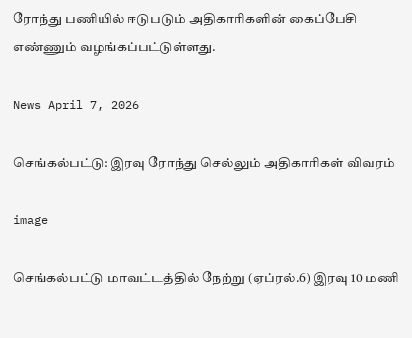ரோந்து பணியில் ஈடுபடும் அதிகாரிகளின் கைப்பேசி எண்ணும் வழங்கப்பட்டுள்ளது.

News April 7, 2026

செங்கல்பட்டு: இரவு ரோந்து செல்லும் அதிகாரிகள் விவரம்

image

செங்கல்பட்டு மாவட்டத்தில் நேற்று (ஏப்ரல்.6) இரவு 10 மணி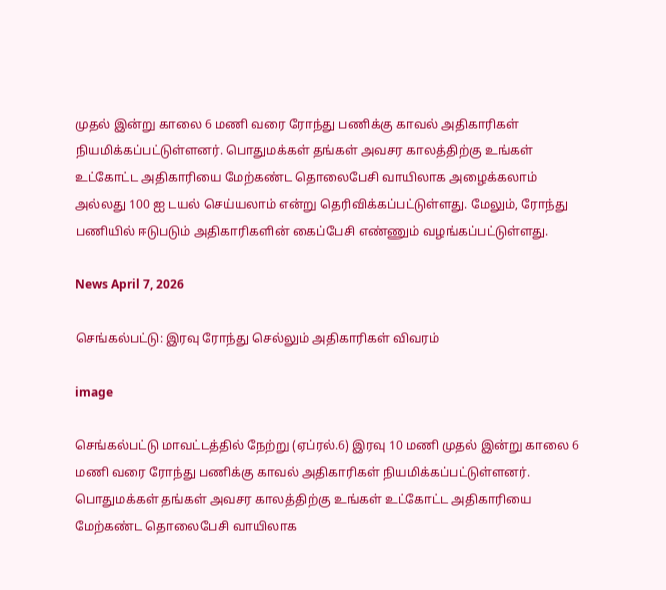முதல் இன்று காலை 6 மணி வரை ரோந்து பணிக்கு காவல் அதிகாரிகள் நியமிக்கப்பட்டுள்ளனர். பொதுமக்கள் தங்கள் அவசர காலத்திற்கு உங்கள் உட்கோட்ட அதிகாரியை மேற்கண்ட தொலைபேசி வாயிலாக அழைக்கலாம் அல்லது 100 ஐ டயல் செய்யலாம் என்று தெரிவிக்கப்பட்டுள்ளது. மேலும், ரோந்து பணியில் ஈடுபடும் அதிகாரிகளின் கைப்பேசி எண்ணும் வழங்கப்பட்டுள்ளது.

News April 7, 2026

செங்கல்பட்டு: இரவு ரோந்து செல்லும் அதிகாரிகள் விவரம்

image

செங்கல்பட்டு மாவட்டத்தில் நேற்று (ஏப்ரல்.6) இரவு 10 மணி முதல் இன்று காலை 6 மணி வரை ரோந்து பணிக்கு காவல் அதிகாரிகள் நியமிக்கப்பட்டுள்ளனர். பொதுமக்கள் தங்கள் அவசர காலத்திற்கு உங்கள் உட்கோட்ட அதிகாரியை மேற்கண்ட தொலைபேசி வாயிலாக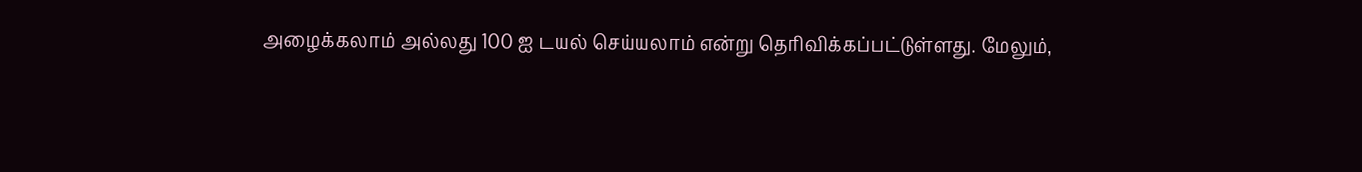அழைக்கலாம் அல்லது 100 ஐ டயல் செய்யலாம் என்று தெரிவிக்கப்பட்டுள்ளது. மேலும்,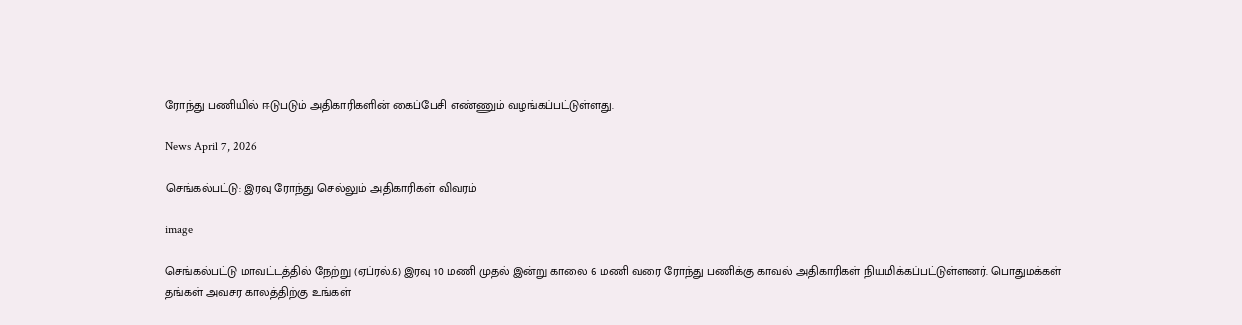ரோந்து பணியில் ஈடுபடும் அதிகாரிகளின் கைப்பேசி எண்ணும் வழங்கப்பட்டுள்ளது.

News April 7, 2026

செங்கல்பட்டு: இரவு ரோந்து செல்லும் அதிகாரிகள் விவரம்

image

செங்கல்பட்டு மாவட்டத்தில் நேற்று (ஏப்ரல்.6) இரவு 10 மணி முதல் இன்று காலை 6 மணி வரை ரோந்து பணிக்கு காவல் அதிகாரிகள் நியமிக்கப்பட்டுள்ளனர். பொதுமக்கள் தங்கள் அவசர காலத்திற்கு உங்கள்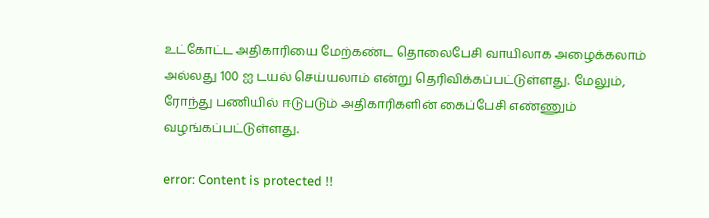உட்கோட்ட அதிகாரியை மேற்கண்ட தொலைபேசி வாயிலாக அழைக்கலாம் அல்லது 100 ஐ டயல் செய்யலாம் என்று தெரிவிக்கப்பட்டுள்ளது. மேலும், ரோந்து பணியில் ஈடுபடும் அதிகாரிகளின் கைப்பேசி எண்ணும் வழங்கப்பட்டுள்ளது.

error: Content is protected !!